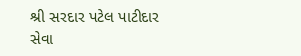શ્રી સરદાર પટેલ પાટીદાર સેવા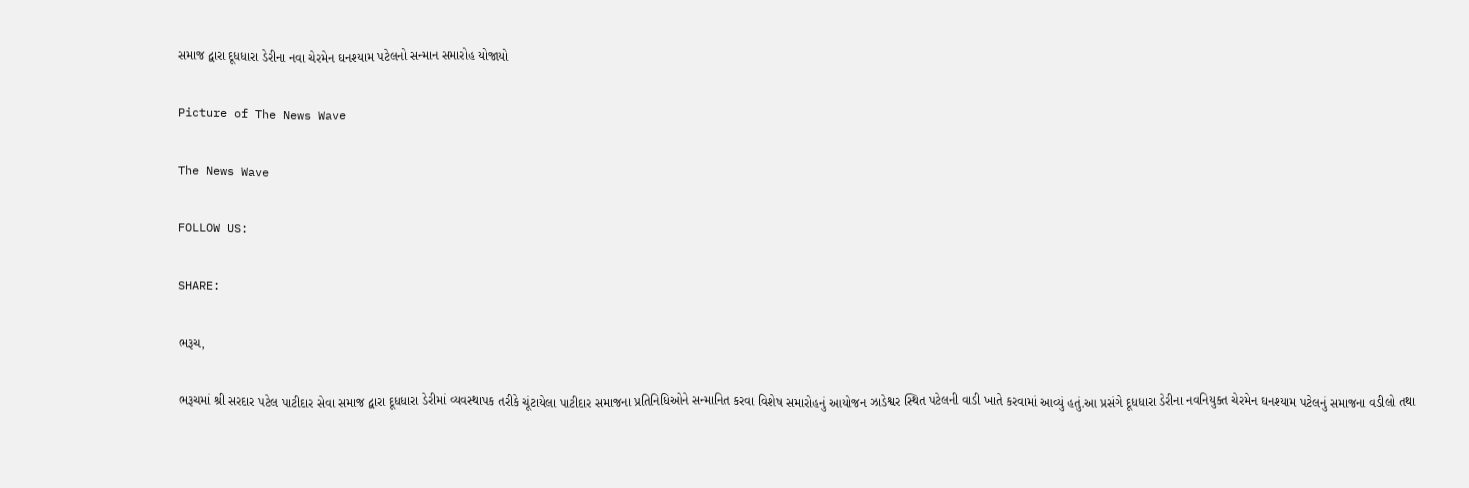સમાજ દ્વારા દૂધધારા ડેરીના નવા ચેરમેન ઘનશ્યામ પટેલનો સન્માન સમારોહ યોજાયો

Picture of The News Wave

The News Wave

FOLLOW US:

SHARE:

ભરૂચ,

ભરૂચમાં શ્રી સરદાર પટેલ પાટીદાર સેવા સમાજ દ્વારા દૂધધારા ડેરીમાં વ્યવસ્થાપક તરીકે ચૂંટાયેલા પાટીદાર સમાજના પ્રતિનિધિઓને સન્માનિત કરવા વિશેષ સમારોહનું આયોજન ઝાડેશ્વર સ્થિત પટેલની વાડી ખાતે કરવામાં આવ્યું હતું.આ પ્રસંગે દૂધધારા ડેરીના નવનિયુક્ત ચેરમેન ઘનશ્યામ પટેલનું સમાજના વડીલો તથા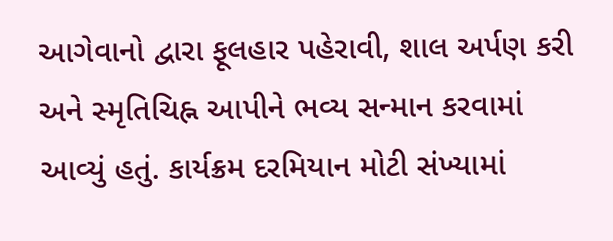આગેવાનો દ્વારા ફૂલહાર પહેરાવી, શાલ અર્પણ કરી અને સ્મૃતિચિહ્ન આપીને ભવ્ય સન્માન કરવામાં આવ્યું હતું. કાર્યક્રમ દરમિયાન મોટી સંખ્યામાં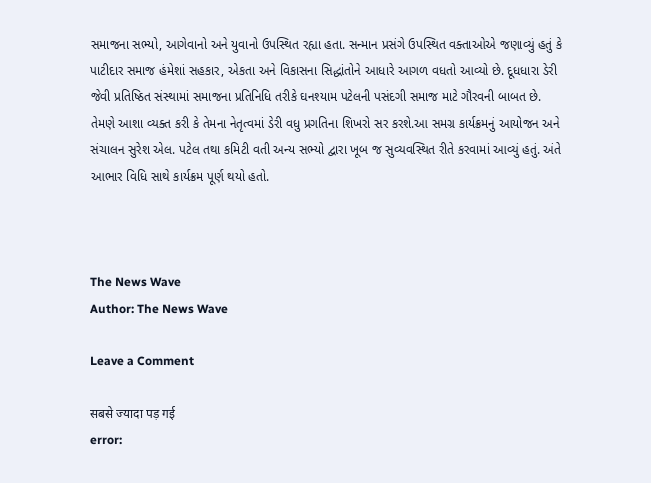સમાજના સભ્યો, આગેવાનો અને યુવાનો ઉપસ્થિત રહ્યા હતા. સન્માન પ્રસંગે ઉપસ્થિત વક્તાઓએ જણાવ્યું હતું કે પાટીદાર સમાજ હંમેશાં સહકાર, એકતા અને વિકાસના સિદ્ધાંતોને આધારે આગળ વધતો આવ્યો છે. દૂધધારા ડેરી જેવી પ્રતિષ્ઠિત સંસ્થામાં સમાજના પ્રતિનિધિ તરીકે ઘનશ્યામ પટેલની પસંદગી સમાજ માટે ગૌરવની બાબત છે. તેમણે આશા વ્યક્ત કરી કે તેમના નેતૃત્વમાં ડેરી વધુ પ્રગતિના શિખરો સર કરશે.આ સમગ્ર કાર્યક્રમનું આયોજન અને સંચાલન સુરેશ એલ. પટેલ તથા કમિટી વતી અન્ય સભ્યો દ્વારા ખૂબ જ સુવ્યવસ્થિત રીતે કરવામાં આવ્યું હતું. અંતે આભાર વિધિ સાથે કાર્યક્રમ પૂર્ણ થયો હતો.



The News Wave
Author: The News Wave

Leave a Comment

सबसे ज्यादा पड़ गई
error: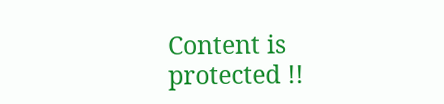Content is protected !!